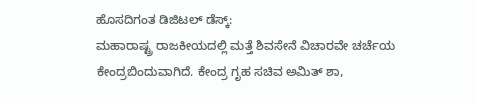ಹೊಸದಿಗಂತ ಡಿಜಿಟಲ್ ಡೆಸ್ಕ್:
ಮಹಾರಾಷ್ಟ್ರ ರಾಜಕೀಯದಲ್ಲಿ ಮತ್ತೆ ಶಿವಸೇನೆ ವಿಚಾರವೇ ಚರ್ಚೆಯ ಕೇಂದ್ರಬಿಂದುವಾಗಿದೆ. ಕೇಂದ್ರ ಗೃಹ ಸಚಿವ ಅಮಿತ್ ಶಾ,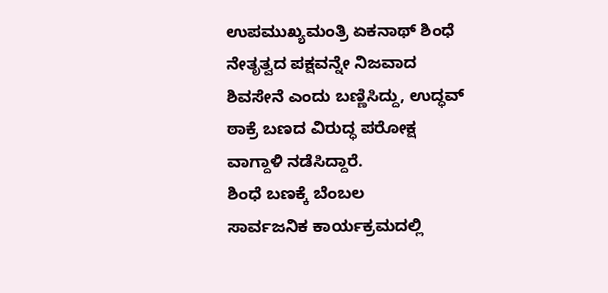ಉಪಮುಖ್ಯಮಂತ್ರಿ ಏಕನಾಥ್ ಶಿಂಧೆ ನೇತೃತ್ವದ ಪಕ್ಷವನ್ನೇ ನಿಜವಾದ ಶಿವಸೇನೆ ಎಂದು ಬಣ್ಣಿಸಿದ್ದು, ಉದ್ಧವ್ ಠಾಕ್ರೆ ಬಣದ ವಿರುದ್ಧ ಪರೋಕ್ಷ ವಾಗ್ದಾಳಿ ನಡೆಸಿದ್ದಾರೆ.
ಶಿಂಧೆ ಬಣಕ್ಕೆ ಬೆಂಬಲ
ಸಾರ್ವಜನಿಕ ಕಾರ್ಯಕ್ರಮದಲ್ಲಿ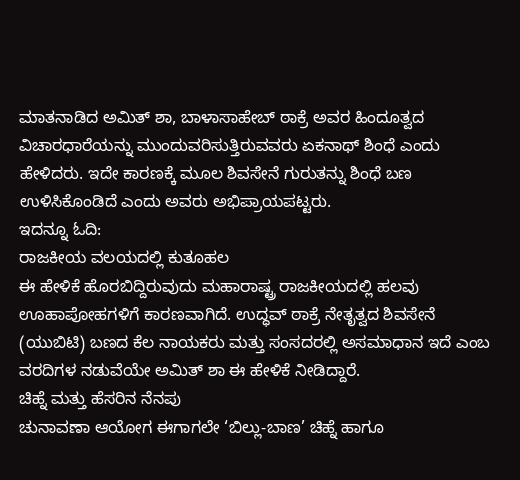ಮಾತನಾಡಿದ ಅಮಿತ್ ಶಾ, ಬಾಳಾಸಾಹೇಬ್ ಠಾಕ್ರೆ ಅವರ ಹಿಂದೂತ್ವದ ವಿಚಾರಧಾರೆಯನ್ನು ಮುಂದುವರಿಸುತ್ತಿರುವವರು ಏಕನಾಥ್ ಶಿಂಧೆ ಎಂದು ಹೇಳಿದರು. ಇದೇ ಕಾರಣಕ್ಕೆ ಮೂಲ ಶಿವಸೇನೆ ಗುರುತನ್ನು ಶಿಂಧೆ ಬಣ ಉಳಿಸಿಕೊಂಡಿದೆ ಎಂದು ಅವರು ಅಭಿಪ್ರಾಯಪಟ್ಟರು.
ಇದನ್ನೂ ಓದಿ:
ರಾಜಕೀಯ ವಲಯದಲ್ಲಿ ಕುತೂಹಲ
ಈ ಹೇಳಿಕೆ ಹೊರಬಿದ್ದಿರುವುದು ಮಹಾರಾಷ್ಟ್ರ ರಾಜಕೀಯದಲ್ಲಿ ಹಲವು ಊಹಾಪೋಹಗಳಿಗೆ ಕಾರಣವಾಗಿದೆ. ಉದ್ಧವ್ ಠಾಕ್ರೆ ನೇತೃತ್ವದ ಶಿವಸೇನೆ (ಯುಬಿಟಿ) ಬಣದ ಕೆಲ ನಾಯಕರು ಮತ್ತು ಸಂಸದರಲ್ಲಿ ಅಸಮಾಧಾನ ಇದೆ ಎಂಬ ವರದಿಗಳ ನಡುವೆಯೇ ಅಮಿತ್ ಶಾ ಈ ಹೇಳಿಕೆ ನೀಡಿದ್ದಾರೆ.
ಚಿಹ್ನೆ ಮತ್ತು ಹೆಸರಿನ ನೆನಪು
ಚುನಾವಣಾ ಆಯೋಗ ಈಗಾಗಲೇ ‘ಬಿಲ್ಲು-ಬಾಣ’ ಚಿಹ್ನೆ ಹಾಗೂ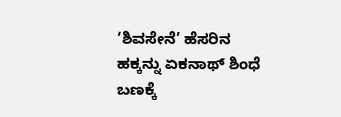‘ಶಿವಸೇನೆ’ ಹೆಸರಿನ ಹಕ್ಕನ್ನು ಏಕನಾಥ್ ಶಿಂಧೆ ಬಣಕ್ಕೆ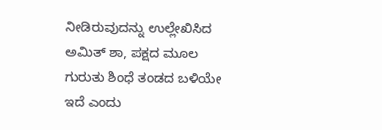ನೀಡಿರುವುದನ್ನು ಉಲ್ಲೇಖಿಸಿದ ಅಮಿತ್ ಶಾ, ಪಕ್ಷದ ಮೂಲ ಗುರುತು ಶಿಂಧೆ ತಂಡದ ಬಳಿಯೇ ಇದೆ ಎಂದು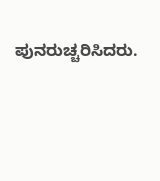ಪುನರುಚ್ಚರಿಸಿದರು.